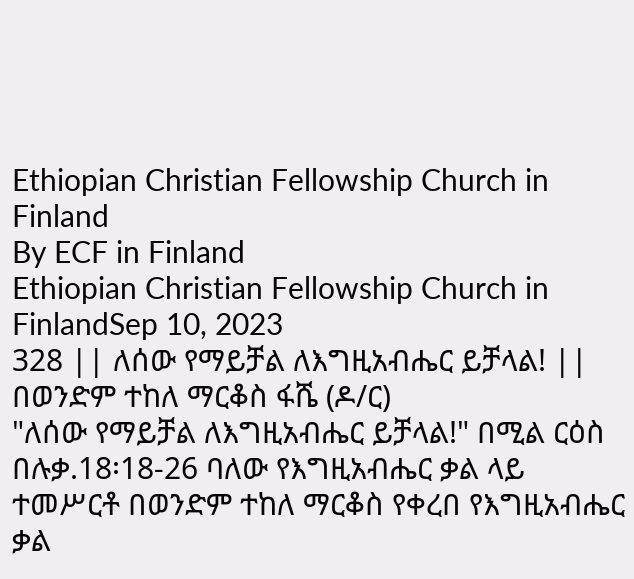Ethiopian Christian Fellowship Church in Finland
By ECF in Finland
Ethiopian Christian Fellowship Church in FinlandSep 10, 2023
328 || ለሰው የማይቻል ለእግዚአብሔር ይቻላል! || በወንድም ተከለ ማርቆስ ፋሼ (ዶ/ር)
"ለሰው የማይቻል ለእግዚአብሔር ይቻላል!" በሚል ርዕስ በሉቃ.18፡18-26 ባለው የእግዚአብሔር ቃል ላይ ተመሥርቶ በወንድም ተከለ ማርቆስ የቀረበ የእግዚአብሔር ቃል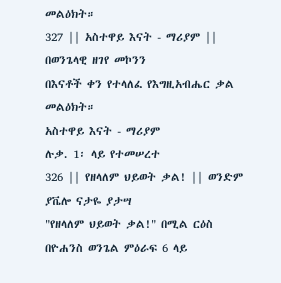መልዕክት።
327 || አስተዋይ እናት - ማሪያም || በወንጌላዊ ዘገየ መኮንን
በእናቶች ቀን የተላለፈ የእግዚአብሔር ቃል መልዕክት።
አስተዋይ እናት - ማሪያም
ሉቃ. 1፡ ላይ የተመሠረተ
326 || የዘላለም ህይወት ቃል! || ወንድም ያቬሎ ናታዬ ያታሣ
"የዘላለም ህይወት ቃል!" በሚል ርዕስ በዮሐንስ ወንጌል ምዕራፍ 6 ላይ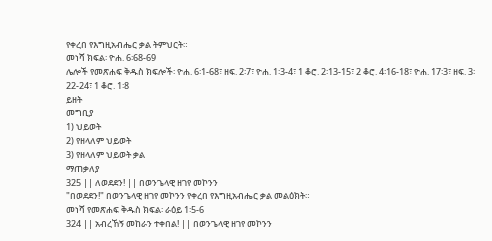የቀረበ የእግዚአብሔር ቃል ትምህርት።
መነሻ ክፍል፡ ዮሐ. 6፡68-69
ሌሎች የመጽሐፍ ቅዱስ ክፍሎች፡ ዮሐ. 6፡1-68፣ ዘፍ. 2፡7፣ ዮሐ. 1፡3-4፣ 1 ቆሮ. 2፡13-15፣ 2 ቆሮ. 4፡16-18፣ ዮሐ. 17፡3፣ ዘፍ. 3፡22-24፣ 1 ቆሮ. 1፡8
ይዘት
መግቢያ
1) ህይወት
2) የዘላለም ህይወት
3) የዘላለም ህይወት ቃል
ማጠቃለያ
325 || ለወደደን! || በወንጌላዊ ዘገየ መኮንን
"በወደደን!" በወንጌላዊ ዘገየ መኮንን የቀረበ የእግዚአብሔር ቃል መልዕክት።
መነሻ የመጽሐፍ ቅዱስ ክፍል፡ ራዕይ 1፡5-6
324 || አብረኸኝ መከራን ተቀበል! || በወንጌላዊ ዘገየ መኮንን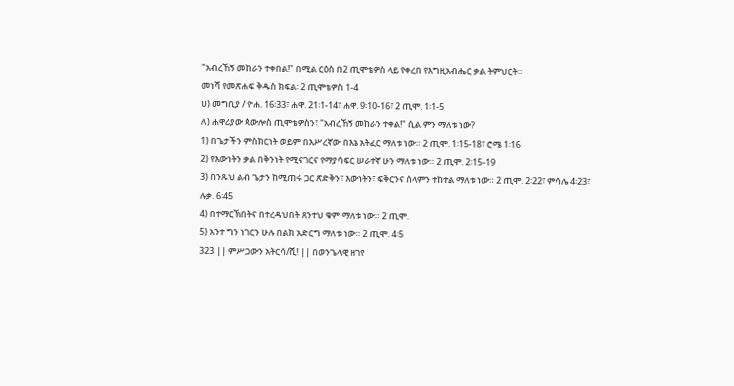"አብረኸኝ መከራን ተቀበል!" በሚል ርዕስ በ2 ጢሞቴዎስ ላይ የቀረበ የእግዚአብሔር ቃል ትምህርት።
መነሻ የመጽሐፍ ቅዱስ ክፍል፡ 2 ጢሞቴዎስ 1-4
ሀ) መግቢያ / ዮሐ. 16፡33፣ ሐዋ. 21፡1-14፣ ሐዋ. 9፡10-16፣ 2 ጢሞ. 1፡1-5
ለ) ሐዋሪያው ጳውሎስ ጢሞቴዎስን፣ "አብረኸኝ መከራን ተቀል!" ሲል ምን ማለቱ ነው?
1) በጌታችን ምስክርነት ወይም በእሥረኛው በእኔ አትፈር ማለቱ ነው። 2 ጢሞ. 1፡15-18፣ ሮሜ 1፡16
2) የእውነትን ቃል በቅንነት የሚናገርና የማያሳፍር ሠራተኛ ሁን ማለቱ ነው። 2 ጢሞ. 2፡15-19
3) በንጹህ ልብ ጌታን ከሚጠሩ ጋር ጽድቅን፣ እውነትን፣ ፍቅርንና ሰላምን ተከተል ማለቱ ነው። 2 ጢሞ. 2፡22፣ ምሳሌ 4፡23፣ ሉቃ. 6፡45
4) በተማርኽበትና በተረዳህበት ጸንተህ ቁም ማለቱ ነው። 2 ጢሞ.
5) አንተ ግን ነገርን ሁሉ በልክ አድርግ ማለቱ ነው። 2 ጢሞ. 4፡5
323 || ምሥጋውን አትርሳ/ሺ! || በወንጌላዊ ዘገየ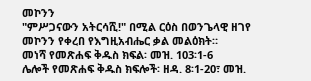መኮንን
"ምሥጋናውን አትርሳሺ!" በሚል ርዕስ በወንጌላዊ ዘገየ መኮንን የቀረበ የእግዚአብሔር ቃል መልዕክት።
መነሻ የመጽሐፍ ቅዱስ ክፍል፡ መዝ. 103፡1-6
ሌሎች የመጽሐፍ ቅዱስ ክፍሎች፡ ዘዳ. 8፡1-20፣ መዝ.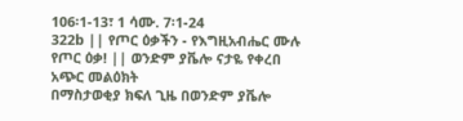106፡1-13፣ 1 ሳሙ. 7፡1-24
322b || የጦር ዕቃችን - የእግዚአብሔር ሙሉ የጦር ዕቃ! || ወንድም ያቬሎ ናታዬ የቀረበ አጭር መልዕክት
በማስታወቂያ ክፍለ ጊዜ በወንድም ያቬሎ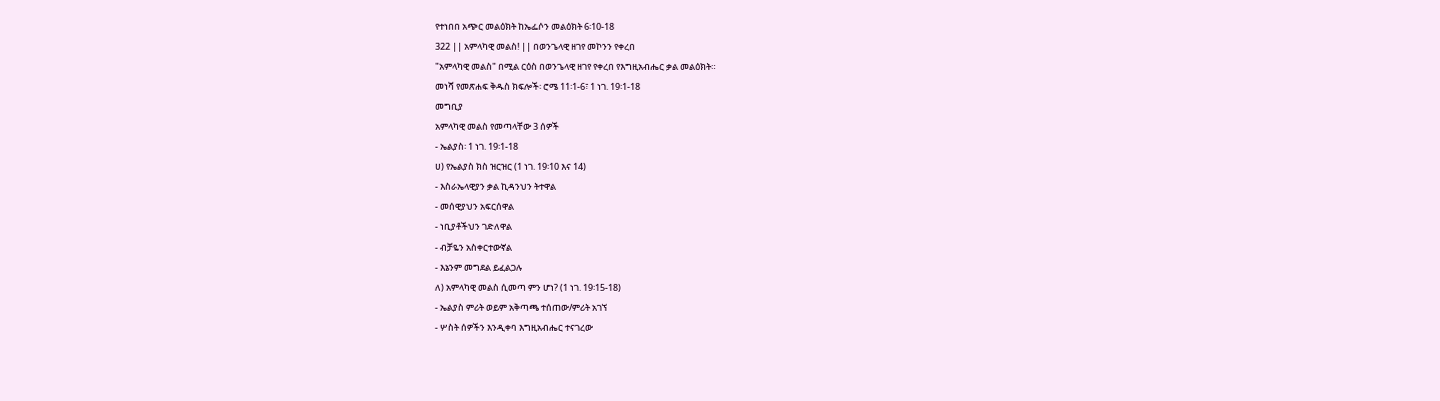የተነበበ አጭር መልዕክት ከኤፌሶን መልዕክት 6፡10-18
322 || አምላካዊ መልስ! || በወንጌላዊ ዘገየ መኮንን የቀረበ
"አምላካዊ መልስ" በሚል ርዕስ በወንጌላዊ ዘገየ የቀረበ የእግዚአብሔር ቃል መልዕክት።
መነሻ የመጽሐፍ ቅዱስ ክፍሎች፡ ሮሜ 11፡1-6፣ 1 ነገ. 19፡1-18
መግቢያ
አምላካዊ መልስ የመጣላቸው 3 ሰዎች
- ኤልያስ፡ 1 ነገ. 19፡1-18
ሀ) የኤልያስ ክስ ዝርዝር (1 ነገ. 19፡10 እና 14)
- እስራኤላዊያን ቃል ኪዳንህን ትተዋል
- መሰዊያህን አፍርሰዋል
- ነቢያቶችህን ገድለዋል
- ብቻዬን አስቀርተውኛል
- እኔንም መግደል ይፈልጋሉ
ለ) አምላካዊ መልስ ሲመጣ ምን ሆነ? (1 ነገ. 19፡15-18)
- ኤልያስ ምሪት ወይም አቅጣጫ ተሰጠው/ምሪት አገኘ
- ሦስት ሰዎችን እንዲቀባ እግዚአብሔር ተናገረው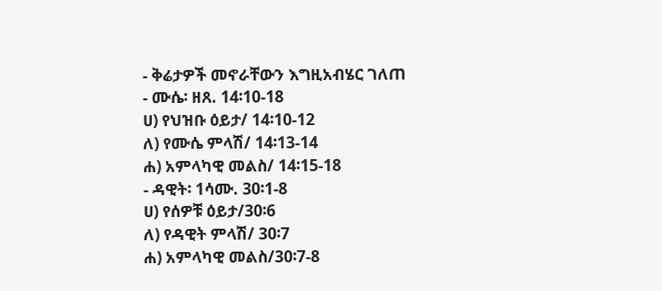- ቅሬታዎች መኖራቸውን እግዚአብሄር ገለጠ
- ሙሴ፡ ዘጸ. 14፡10-18
ሀ) የህዝቡ ዕይታ/ 14፡10-12
ለ) የሙሴ ምላሽ/ 14፡13-14
ሐ) አምላካዊ መልስ/ 14፡15-18
- ዳዊት፡ 1ሳሙ. 30፡1-8
ሀ) የሰዎቹ ዕይታ/30፡6
ለ) የዳዊት ምላሽ/ 30፡7
ሐ) አምላካዊ መልስ/30፡7-8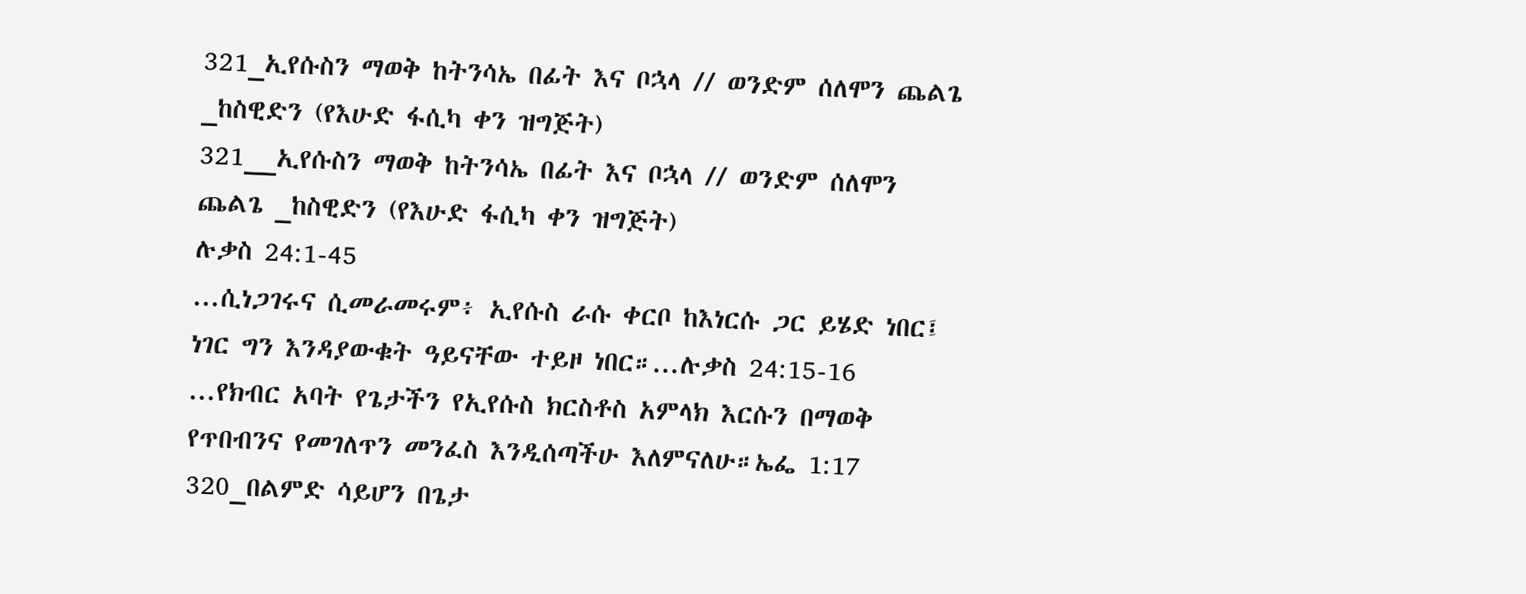321_ኢየሱስን ማወቅ ከትንሳኤ በፊት እና ቦኋላ // ወንድም ሰለሞን ጨልጌ _ከስዊድን (የእሁድ ፋሲካ ቀን ዝግጅት)
321__ኢየሱስን ማወቅ ከትንሳኤ በፊት እና ቦኋላ // ወንድም ሰለሞን ጨልጌ _ከስዊድን (የእሁድ ፋሲካ ቀን ዝግጅት)
ሉቃስ 24:1-45
...ሲነጋገሩና ሲመራመሩም፥ ኢየሱስ ራሱ ቀርቦ ከእነርሱ ጋር ይሄድ ነበር፤
ነገር ግን እንዳያውቁት ዓይናቸው ተይዞ ነበር።...ሉቃስ 24:15-16
...የክብር አባት የጌታችን የኢየሱስ ክርስቶስ አምላክ እርሱን በማወቅ የጥበብንና የመገለጥን መንፈስ እንዲሰጣችሁ እለምናለሁ።ኤፌ 1:17
320_በልምድ ሳይሆን በጌታ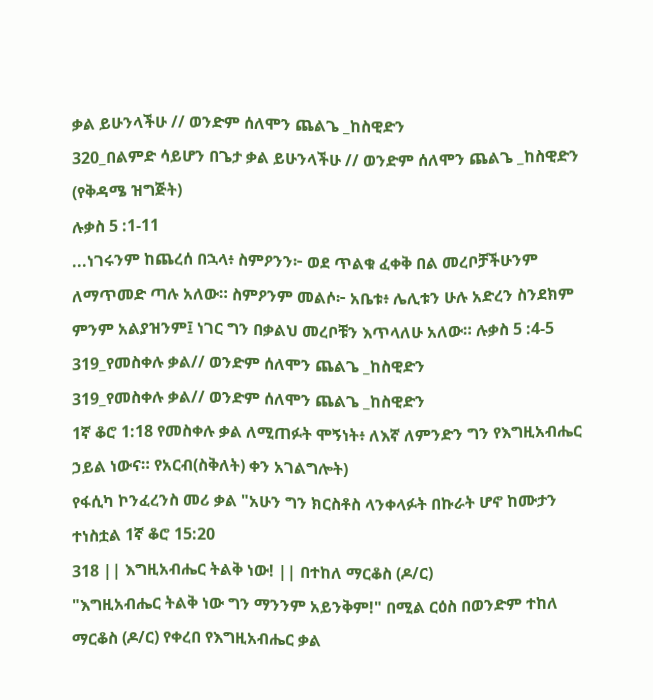ቃል ይሁንላችሁ // ወንድም ሰለሞን ጨልጌ _ከስዊድን
320_በልምድ ሳይሆን በጌታ ቃል ይሁንላችሁ // ወንድም ሰለሞን ጨልጌ _ከስዊድን (የቅዳሜ ዝግጅት)
ሉቃስ 5 :1-11
...ነገሩንም ከጨረሰ በኋላ፥ ስምዖንን፦ ወደ ጥልቁ ፈቀቅ በል መረቦቻችሁንም ለማጥመድ ጣሉ አለው። ስምዖንም መልሶ፦ አቤቱ፥ ሌሊቱን ሁሉ አድረን ስንደክም ምንም አልያዝንም፤ ነገር ግን በቃልህ መረቦቹን እጥላለሁ አለው። ሉቃስ 5 :4-5
319_የመስቀሉ ቃል// ወንድም ሰለሞን ጨልጌ _ከስዊድን
319_የመስቀሉ ቃል// ወንድም ሰለሞን ጨልጌ _ከስዊድን
1ኛ ቆሮ 1:18 የመስቀሉ ቃል ለሚጠፉት ሞኝነት፥ ለእኛ ለምንድን ግን የእግዚአብሔር ኃይል ነውና። የአርብ(ስቅለት) ቀን አገልግሎት)
የፋሲካ ኮንፈረንስ መሪ ቃል "አሁን ግን ክርስቶስ ላንቀላፉት በኩራት ሆኖ ከሙታን ተነስቷል 1ኛ ቆሮ 15:20
318 || እግዚአብሔር ትልቅ ነው! || በተከለ ማርቆስ (ዶ/ር)
"እግዚአብሔር ትልቅ ነው ግን ማንንም አይንቅም!" በሚል ርዕስ በወንድም ተከለ ማርቆስ (ዶ/ር) የቀረበ የእግዚአብሔር ቃል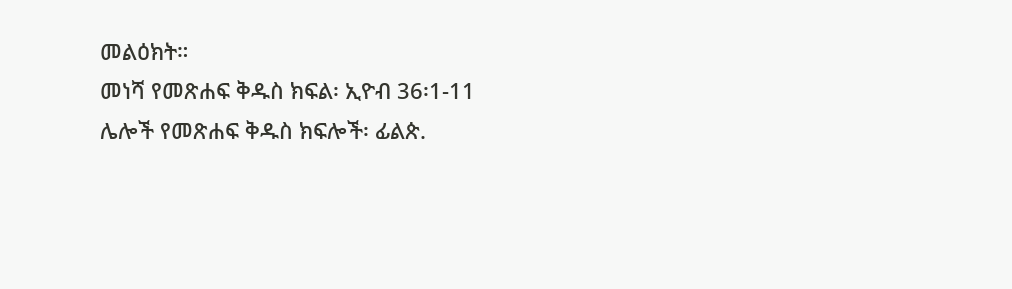መልዕክት።
መነሻ የመጽሐፍ ቅዱስ ክፍል፡ ኢዮብ 36፡1-11
ሌሎች የመጽሐፍ ቅዱስ ክፍሎች፡ ፊልጵ.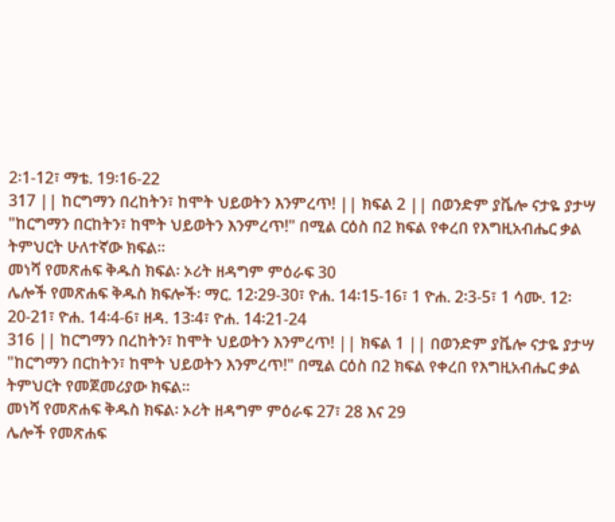2፡1-12፣ ማቴ. 19፡16-22
317 || ከርግማን በረከትን፣ ከሞት ህይወትን እንምረጥ! || ክፍል 2 || በወንድም ያቬሎ ናታዬ ያታሣ
"ከርግማን በርከትን፣ ከሞት ህይወትን እንምረጥ!" በሚል ርዕስ በ2 ክፍል የቀረበ የእግዚአብሔር ቃል ትምህርት ሁለተኛው ክፍል።
መነሻ የመጽሐፍ ቅዱስ ክፍል፡ ኦሪት ዘዳግም ምዕራፍ 30
ሌሎች የመጽሐፍ ቅዱስ ክፍሎች፡ ማር. 12፡29-30፣ ዮሐ. 14፡15-16፣ 1 ዮሐ. 2፡3-5፣ 1 ሳሙ. 12፡20-21፣ ዮሐ. 14፡4-6፣ ዘዳ. 13፡4፣ ዮሐ. 14፡21-24
316 || ከርግማን በረከትን፣ ከሞት ህይወትን እንምረጥ! || ክፍል 1 || በወንድም ያቬሎ ናታዬ ያታሣ
"ከርግማን በርከትን፣ ከሞት ህይወትን እንምረጥ!" በሚል ርዕስ በ2 ክፍል የቀረበ የእግዚአብሔር ቃል ትምህርት የመጀመሪያው ክፍል።
መነሻ የመጽሐፍ ቅዱስ ክፍል፡ ኦሪት ዘዳግም ምዕራፍ 27፣ 28 እና 29
ሌሎች የመጽሐፍ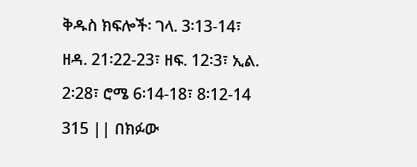ቅዱስ ክፍሎች፡ ገላ. 3፡13-14፣ ዘዳ. 21፡22-23፣ ዘፍ. 12፡3፣ ኢል. 2፡28፣ ሮሜ 6፡14-18፣ 8፡12-14
315 || በክፉው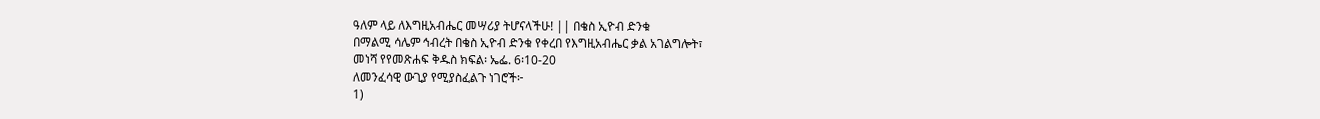ዓለም ላይ ለእግዚአብሔር መሣሪያ ትሆናላችሁ! || በቄስ ኢዮብ ድንቁ
በማልሚ ሳሌም ኅብረት በቄስ ኢዮብ ድንቁ የቀረበ የእግዚአብሔር ቃል አገልግሎት፣
መነሻ የየመጽሐፍ ቅዱስ ክፍል፡ ኤፌ. 6፡10-20
ለመንፈሳዊ ውጊያ የሚያስፈልጉ ነገሮች፦
1)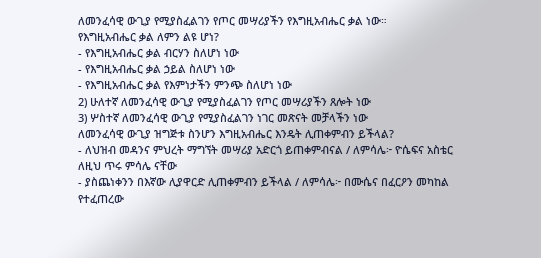ለመንፈሳዊ ውጊያ የሚያስፈልገን የጦር መሣሪያችን የእግዚአብሔር ቃል ነው።
የእግዚአብሔር ቃል ለምን ልዩ ሆነ?
- የእግዚአብሔር ቃል ብርሃን ስለሆነ ነው
- የእግዚአብሔር ቃል ኃይል ስለሆነ ነው
- የእግዚአብሔር ቃል የእምነታችን ምንጭ ስለሆነ ነው
2) ሁለተኛ ለመንፈሳዊ ውጊያ የሚያስፈልገን የጦር መሣሪያችን ጸሎት ነው
3) ሦስተኛ ለመንፈሳዊ ውጊያ የሚያስፈልገን ነገር መጽናት መቻላችን ነው
ለመንፈሳዊ ውጊያ ዝግጅቱ ስንሆን እግዚአብሔር እንዴት ሊጠቀምብን ይችላል?
- ለህዝብ መዳንና ምህረት ማግኘት መሣሪያ አድርጎ ይጠቀምብናል / ለምሳሌ፦ ዮሴፍና አስቴር ለዚህ ጥሩ ምሳሌ ናቸው
- ያስጨነቀንን በእኛው ሊያዋርድ ሊጠቀምብን ይችላል / ለምሳሌ፦ በሙሴና በፈርዖን መካከል የተፈጠረው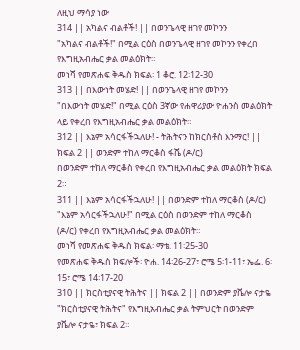ለዚህ ማሳያ ነው
314 || አካልና ብልቶች! || በወንጌላዊ ዘገየ መኮንን
"አካልና ብልቶች!" በሚል ርዕስ በወንጌላዊ ዘገየ መኮንን የቀረበ የእግዚአብሔር ቃል መልዕክት።
መነሻ የመጽሐፍ ቅዱስ ክፍል፡ 1 ቆሮ. 12፡12-30
313 || በእውነት መሄድ! || በወንጌላዊ ዘገየ መኮንን
"በእውነት መሄድ!" በሚል ርዕስ 3ኛው የሐዋሪያው ዮሐንስ መልዕክት ላይ የቀረበ የእግዚአብሔር ቃል መልዕክት።
312 || እኔም አሳርፋችኋለሁ! - ትሕትናን ከክርስቶስ እንማር! || ክፍል 2 || ወንድም ተከለ ማርቆስ ፋሼ (ዶ/ር)
በወንድም ተከለ ማርቆስ የቀረበ የእግዚአብሔር ቃል መልዕክት ክፍል 2።
311 || እኔም አሳርፋችኋለሁ! || በወንድም ተከለ ማርቆስ (ዶ/ር)
"እኔም አሳርፋችኋለሁ!" በሚል ርዕስ በወንድም ተከለ ማርቆስ (ዶ/ር) የቀረበ የእግዚአብሔር ቃል መልዕክት።
መነሻ የመጽሐፍ ቅዱስ ክፍል፡ ማቴ. 11፡25-30
የመጽሐፍ ቅዱስ ክፍሎች፡ ዮሐ. 14፡26-27፣ ሮሜ 5፡1-11፣ ኤፌ. 6፡15፣ ሮሜ 14፡17-20
310 || ክርስቲያናዊ ትሕትና || ክፍል 2 || በወንድም ያቬሎ ናታዬ
"ክርስቲያናዊ ትሕትና" የእግዚአብሔር ቃል ትምህርት በወንድም ያቬሎ ናታዬ፣ ክፍል 2።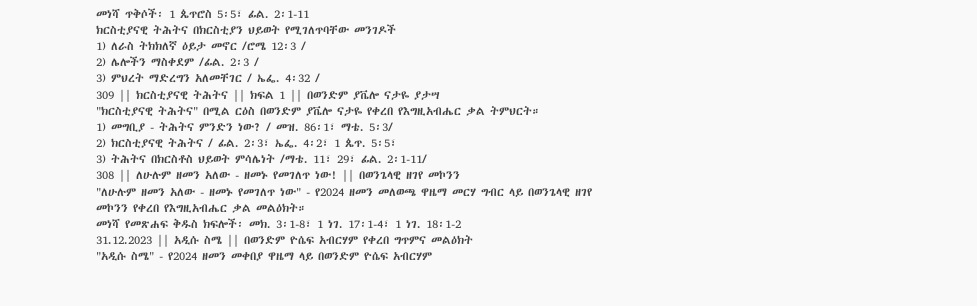መነሻ ጥቅሶች፡ 1 ጴጥሮስ 5፡5፣ ፊል. 2፡1-11
ክርስቲያናዊ ትሕትና በክርስቲያን ህይወት የሚገለጥባቸው መንገዶች
1) ለራስ ትክክለኛ ዕይታ መኖር /ሮሜ 12፡3 /
2) ሌሎችን ማስቀደም /ፊል. 2፡3 /
3) ምህረት ማድረግን አለመቸገር / ኤፌ. 4፡32 /
309 || ክርስቲያናዊ ትሕትና || ክፍል 1 || በወንድም ያቬሎ ናታዬ ያታሣ
"ክርስቲያናዊ ትሕትና" በሚል ርዕስ በወንድም ያቬሎ ናታዬ የቀረበ የእግዚአብሔር ቃል ትምህርት።
1) መግቢያ - ትሕትና ምንድን ነው? / መዝ. 86፡1፣ ማቴ. 5፡3/
2) ክርስቲያናዊ ትሕትና / ፊል. 2፡3፣ ኤፌ. 4፡2፣ 1 ጴጥ. 5፡5፣
3) ትሕትና በክርስቶስ ህይወት ምሳሌነት /ማቴ. 11፣ 29፣ ፊል. 2፡1-11/
308 || ለሁሉም ዘመን አለው - ዘመኑ የመገለጥ ነው! || በወንጌላዊ ዘገየ መኮንን
"ለሁሉም ዘመን አለው - ዘመኑ የመገለጥ ነው" - የ2024 ዘመን መለወጫ ዋዜማ መርሃ ግብር ላይ በወንጌላዊ ዘገየ መኮንን የቀረበ የእግዚአብሔር ቃል መልዕክት።
መነሻ የመጽሐፍ ቅዱስ ክፍሎች፡ መክ. 3፡1-8፣ 1 ነገ. 17፡1-4፣ 1 ነገ. 18፡1-2
31.12.2023 || አዲሱ ስሜ || በወንድም ዮሴፍ አብርሃም የቀረበ ግጥምና መልዕክት
"አዲሱ ስሜ" - የ2024 ዘመን መቀበያ ዋዜማ ላይ በወንድም ዮሴፍ አብርሃም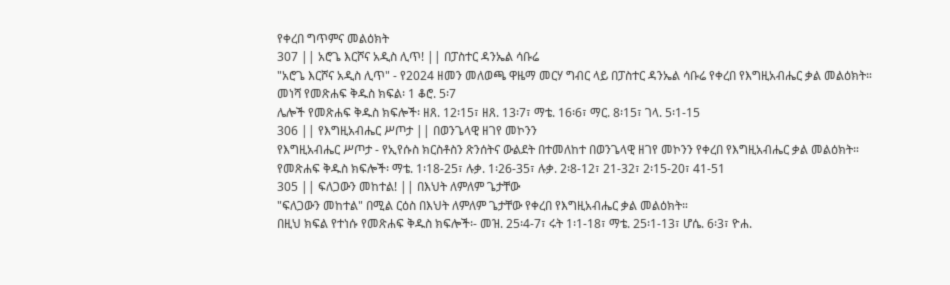የቀረበ ግጥምና መልዕክት
307 || አሮጌ እርሾና አዲስ ሊጥ! || በፓስተር ዳንኤል ሳቡሬ
"አሮጌ እርሾና አዲስ ሊጥ" - የ2024 ዘመን መለወጫ ዋዜማ መርሃ ግብር ላይ በፓስተር ዳንኤል ሳቡሬ የቀረበ የእግዚአብሔር ቃል መልዕክት።
መነሻ የመጽሐፍ ቅዱስ ክፍል፡ 1 ቆሮ. 5፡7
ሌሎች የመጽሐፍ ቅዱስ ክፍሎች፡ ዘጸ. 12፡15፣ ዘጸ. 13፡7፣ ማቴ. 16፡6፣ ማር. 8፡15፣ ገላ. 5፡1-15
306 || የእግዚአብሔር ሥጦታ || በወንጌላዊ ዘገየ መኮንን
የእግዚአብሔር ሥጦታ - የኢየሱስ ክርስቶስን ጽንሰትና ውልደት በተመለከተ በወንጌላዊ ዘገየ መኮንን የቀረበ የእግዚአብሔር ቃል መልዕክት።
የመጽሐፍ ቅዱስ ክፍሎች፡ ማቴ. 1፡18-25፣ ሉቃ. 1፡26-35፣ ሉቃ. 2፡8-12፣ 21-32፣ 2፡15-20፣ 41-51
305 || ፍለጋውን መከተል! || በእህት ለምለም ጌታቸው
"ፍለጋውን መከተል" በሚል ርዕስ በእህት ለምለም ጌታቸው የቀረበ የእግዚአብሔር ቃል መልዕክት።
በዚህ ክፍል የተነሱ የመጽሐፍ ቅዱስ ክፍሎች፡- መዝ. 25፡4-7፣ ሩት 1፡1-18፣ ማቴ. 25፡1-13፣ ሆሴ. 6፡3፣ ዮሐ.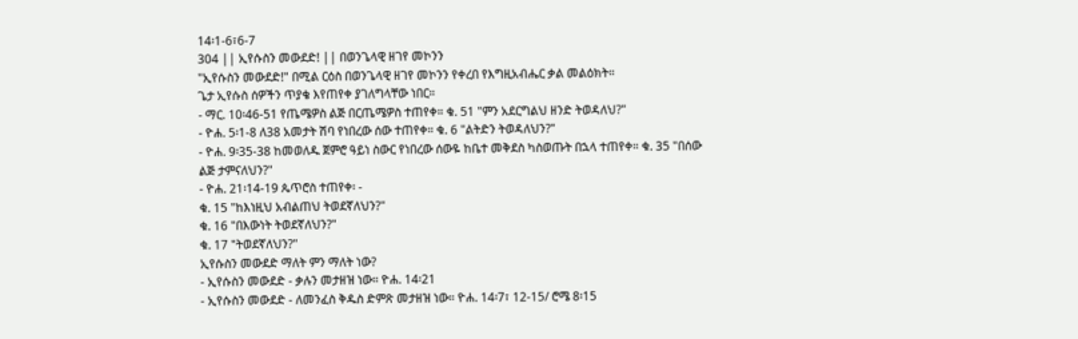14፡1-6፣6-7
304 || ኢየሱስን መውደድ! || በወንጌላዊ ዘገየ መኮንን
"ኢየሱስን መውደድ!" በሚል ርዕስ በወንጌላዊ ዘገየ መኮንን የቀረበ የእግዚአብሔር ቃል መልዕክት።
ጌታ ኢየሱስ ሰዎችን ጥያቄ እየጠየቀ ያገለግላቸው ነበር።
- ማር. 10፡46-51 የጤሜዎስ ልጅ በርጤሜዎስ ተጠየቀ። ቁ. 51 "ምን አደርግልህ ዘንድ ትወዳለህ?"
- ዮሐ. 5፡1-8 ለ38 አመታት ሽባ የነበረው ሰው ተጠየቀ። ቁ. 6 "ልትድን ትወዳለህን?"
- ዮሐ. 9፡35-38 ከመወለዱ ጀምሮ ዓይነ ስውር የነበረው ሰውዬ ከቤተ መቅደስ ካስወጡት በኋላ ተጠየቀ። ቁ. 35 "በሰው ልጅ ታምናለህን?"
- ዮሐ. 21፡14-19 ጴጥሮስ ተጠየቀ፡ -
ቁ. 15 "ከእነዚህ አብልጠህ ትወደኛለህን?"
ቁ. 16 "በእውነት ትወደኛለህን?"
ቁ. 17 "ትወደኛለህን?"
ኢየሱስን መውደድ ማለት ምን ማለት ነው?
- ኢየሱስን መውደድ - ቃሉን መታዘዝ ነው። ዮሐ. 14፡21
- ኢየሱስን መውደድ - ለመንፈስ ቅዱስ ድምጽ መታዘዝ ነው። ዮሐ. 14፡7፣ 12-15/ ሮሜ 8፡15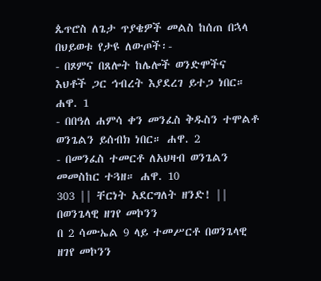ጴጥሮስ ለጌታ ጥያቄዎች መልስ ከሰጠ በኋላ በህይወቱ የታዩ ለውጦች፡-
- በጾምና በጸሎት ከሌሎች ወንድሞችና እህቶች ጋር ኅብረት እያደረገ ይተጋ ነበር። ሐዋ. 1
- በበዓለ ሐምሳ ቀን መንፈስ ቅዱስን ተሞልቶ ወንጌልን ይሰብክ ነበር። ሐዋ. 2
- በመንፈስ ተመርቶ ለአህዛብ ወንጌልን መመስከር ተጓዘ። ሐዋ. 10
303 || ቸርነት አደርግለት ዘንድ! || በወንጌላዊ ዘገየ መኮንን
በ 2 ሳሙኤል 9 ላይ ተመሥርቶ በወንጌላዊ ዘገየ መኮንን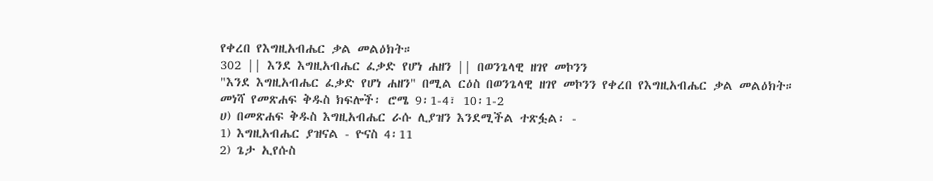የቀረበ የእግዚአብሔር ቃል መልዕክት።
302 || እንደ እግዚአብሔር ፈቃድ የሆነ ሐዘን || በወንጌላዊ ዘገየ መኮንን
"እንደ እግዚአብሔር ፈቃድ የሆነ ሐዘን" በሚል ርዕስ በወንጌላዊ ዘገየ መኮንን የቀረበ የእግዚአብሔር ቃል መልዕክት።
መነሻ የመጽሐፍ ቅዱስ ክፍሎች፡ ሮሜ 9፡1-4፣ 10፡1-2
ሀ) በመጽሐፍ ቅዱስ እግዚአብሔር ራሱ ሊያዝን እንደሚችል ተጽፏል፡ -
1) እግዚአብሔር ያዝናል - ዮናስ 4፡11
2) ጌታ ኢየሱስ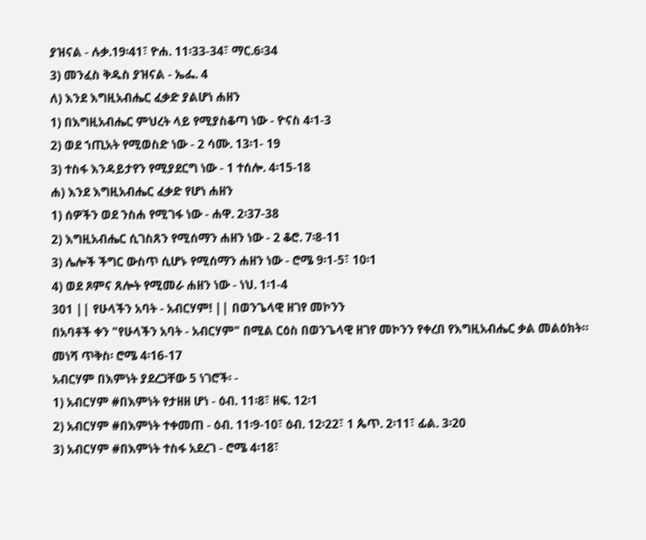ያዝናል - ሉቃ.19፡41፣ ዮሐ. 11፡33-34፣ ማር.6፡34
3) መንፈስ ቅዱስ ያዝናል - ኤፌ. 4
ለ) እንደ እግዚአብሔር ፈቃድ ያልሆነ ሐዘን
1) በእግዚአብሔር ምህረት ላይ የሚያስቆጣ ነው - ዮናስ 4፡1-3
2) ወደ ኀጢአት የሚወስድ ነው - 2 ሳሙ. 13፡1- 19
3) ተስፋ እንዳይታየን የሚያደርግ ነው - 1 ተሰሎ. 4፡15-18
ሐ) እንደ እግዚአብሔር ፈቃድ የሆነ ሐዘን
1) ሰዎችን ወደ ንስሐ የሚገፋ ነው - ሐዋ. 2፡37-38
2) እግዚአብሔር ሲገስጸን የሚሰማን ሐዘን ነው - 2 ቆሮ. 7፡8-11
3) ሌሎች ችግር ውስጥ ሲሆኑ የሚሰማን ሐዘን ነው - ሮሜ 9፡1-5፣ 10፡1
4) ወደ ጾምና ጸሎት የሚመራ ሐዘን ነው - ነህ. 1፡1-4
301 || የሁላችን አባት - አብርሃም! || በወንጌላዊ ዘገየ መኮንን
በአባቶች ቀን "የሁላችን አባት - አብርሃም" በሚል ርዕስ በወንጌላዊ ዘገየ መኮንን የቀረበ የእግዚአብሔር ቃል መልዕክት።
መነሻ ጥቅስ፡ ሮሜ 4፡16-17
አብርሃም በእምነት ያደረጋቸው 5 ነገሮች፡ -
1) አብርሃም #በእምነት የታዘዘ ሆነ - ዕብ. 11፡8፣ ዘፍ. 12፡1
2) አብርሃም #በእምነት ተቀመጠ - ዕብ. 11፡9-10፣ ዕብ. 12፡22፣ 1 ጴጥ. 2፡11፣ ፊል. 3፡20
3) አብርሃም #በእምነት ተስፋ አደረገ - ሮሜ 4፡18፣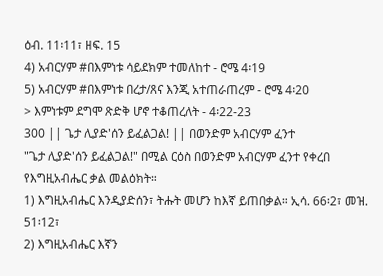ዕብ. 11፡11፣ ዘፍ. 15
4) አብርሃም #በእምነቱ ሳይደክም ተመለከተ - ሮሜ 4፡19
5) አብርሃም #በእምነቱ በረታ/ጸና እንጂ አተጠራጠረም - ሮሜ 4፡20
> እምነቱም ደግሞ ጽድቅ ሆኖ ተቆጠረለት - 4፡22-23
300 || ጌታ ሊያድ'ሰን ይፈልጋል! || በወንድም አብርሃም ፈንተ
"ጌታ ሊያድ'ሰን ይፈልጋል!" በሚል ርዕስ በወንድም አብርሃም ፈንተ የቀረበ የእግዚአብሔር ቃል መልዕክት።
1) እግዚአብሔር እንዲያድሰን፣ ትሑት መሆን ከእኛ ይጠበቃል። ኢሳ. 66፡2፣ መዝ. 51፡12፣
2) እግዚአብሔር እኛን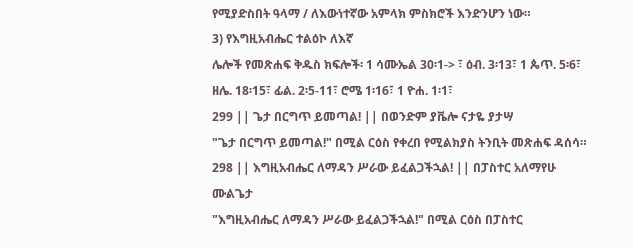የሚያድስበት ዓላማ / ለእውነተኛው አምላክ ምስክሮች እንድንሆን ነው።
3) የእግዚአብሔር ተልዕኮ ለእኛ
ሌሎች የመጽሐፍ ቅዱስ ክፍሎች፡ 1 ሳሙኤል 30፡1-> ፣ ዕብ. 3፡13፣ 1 ጴጥ. 5፡6፣ ዘሌ. 18፡15፣ ፊል. 2፡5-11፣ ሮሜ 1፡16፣ 1 ዮሐ. 1፡1፣
299 || ጌታ በርግጥ ይመጣል! || በወንድም ያቬሎ ናታዬ ያታሣ
"ጌታ በርግጥ ይመጣል!" በሚል ርዕስ የቀረበ የሚልክያስ ትንቢት መጽሐፍ ዳሰሳ።
298 || እግዚአብሔር ለማዳን ሥራው ይፈልጋችኋል! || በፓስተር አለማየሁ ሙልጌታ
"እግዚአብሔር ለማዳን ሥራው ይፈልጋችኋል!" በሚል ርዕስ በፓስተር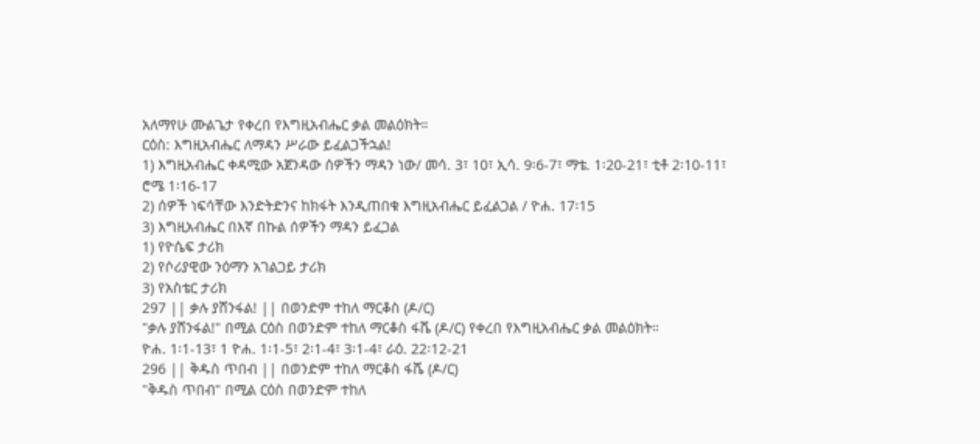አለማየሁ ሙልጌታ የቀረበ የእግዚአብሔር ቃል መልዕክት።
ርዕስ: እግዚአብሔር ለማዳን ሥራው ይፈልጋችኋል!
1) እግዚአብሔር ቀዳሚው አጀንዳው ሰዎችን ማዳን ነው/ መሳ. 3፣ 10፣ ኢሳ. 9፡6-7፣ ማቴ. 1፡20-21፣ ቲቶ 2፡10-11፣ ሮሜ 1፡16-17
2) ሰዎች ነፍሳቸው እንድትድንና ከክፋት እንዲጠበቁ እግዚአብሔር ይፈልጋል / ዮሐ. 17፡15
3) እግዚአብሔር በእኛ በኩል ሰዎችን ማዳን ይፈጋል
1) የዮሴፍ ታሪክ
2) የሶሪያዊው ንዕማን አገልጋይ ታሪክ
3) የአስቴር ታሪክ
297 || ቃሉ ያሸንፋል! || በወንድም ተከለ ማርቆስ (ዶ/ር)
"ቃሉ ያሸንፋል!" በሚል ርዕስ በወንድም ተከለ ማርቆስ ፋሼ (ዶ/ር) የቀረበ የእግዚአብሔር ቃል መልዕክት።
ዮሐ. 1፡1-13፣ 1 ዮሐ. 1፡1-5፣ 2፡1-4፣ 3፡1-4፣ ራዕ. 22፡12-21
296 || ቅዱስ ጥበብ || በወንድም ተከለ ማርቆስ ፋሼ (ዶ/ር)
"ቅዱስ ጥበብ" በሚል ርዕስ በወንድም ተከለ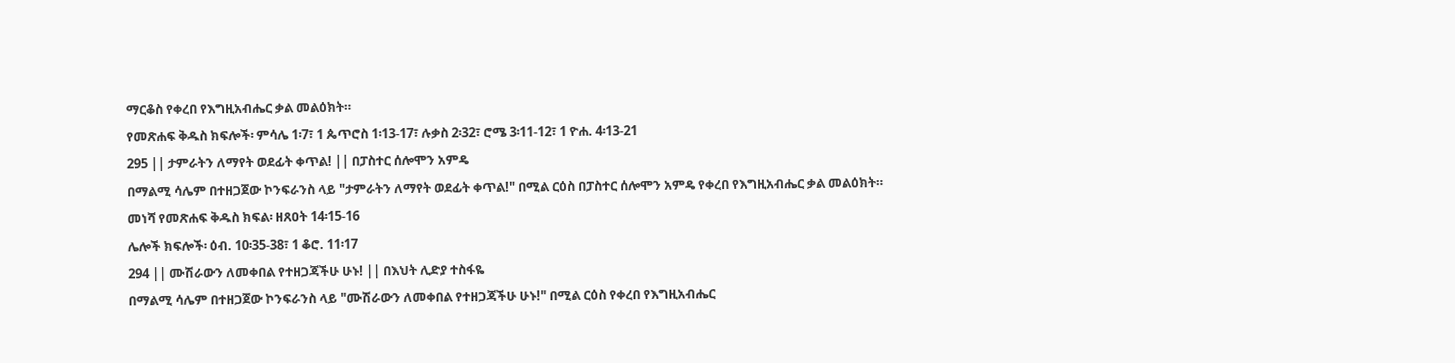ማርቆስ የቀረበ የእግዚአብሔር ቃል መልዕክት።
የመጽሐፍ ቅዱስ ክፍሎች፡ ምሳሌ 1፡7፣ 1 ጴጥሮስ 1፡13-17፣ ሉቃስ 2፡32፣ ሮሜ 3፡11-12፣ 1 ዮሐ. 4፡13-21
295 || ታምራትን ለማየት ወደፊት ቀጥል! || በፓስተር ሰሎሞን አምዴ
በማልሚ ሳሌም በተዘጋጀው ኮንፍራንስ ላይ "ታምራትን ለማየት ወደፊት ቀጥል!" በሚል ርዕስ በፓስተር ሰሎሞን አምዴ የቀረበ የእግዚአብሔር ቃል መልዕክት።
መነሻ የመጽሐፍ ቅዱስ ክፍል፡ ዘጸዐት 14፡15-16
ሌሎች ክፍሎች፡ ዕብ. 10፡35-38፣ 1 ቆሮ. 11፡17
294 || ሙሽራውን ለመቀበል የተዘጋጃችሁ ሁኑ! || በእህት ሊድያ ተስፋዬ
በማልሚ ሳሌም በተዘጋጀው ኮንፍራንስ ላይ "ሙሽራውን ለመቀበል የተዘጋጃችሁ ሁኑ!" በሚል ርዕስ የቀረበ የእግዚአብሔር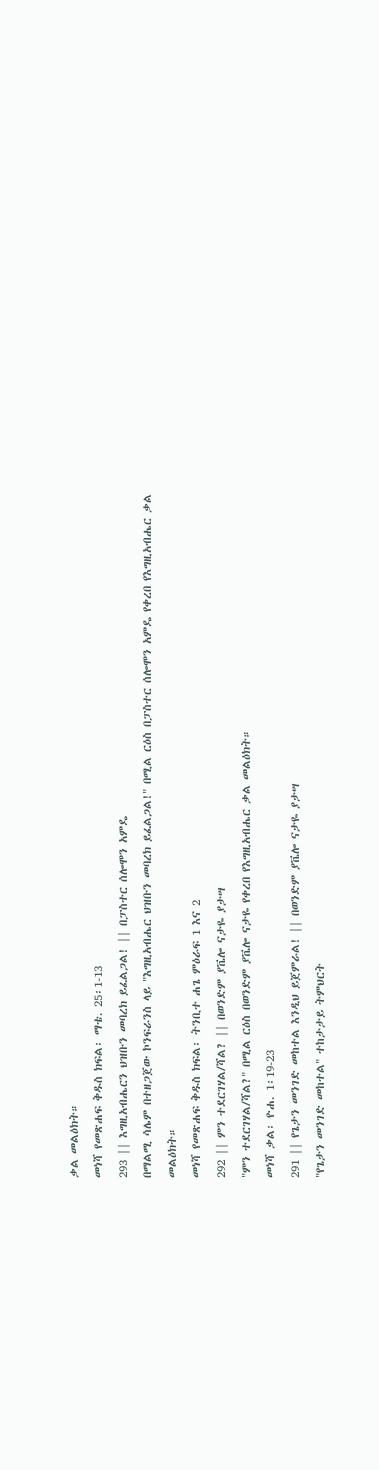ቃል መልዕክት።
መነሻ የመጽሐፍ ቅዱስ ክፍል፡ ማቴ. 25፡1-13
293 || እግዚአብሔርን ህዝቡን መባረክ ይፈልጋል! || በፓስተር ሰሎሞን አምዴ
በማልሚ ሳሌም በተዘጋጀው ኮንፍራንስ ላይ "እግዚአብሔር ህዝቡን መባረክ ይፈልጋል!" በሚል ርዕስ በፓስተር ሰሎሞን አምዴ የቀረበ የእግዚአብሔር ቃል መልዕክት።
መነሻ የመጽሐፍ ቅዱስ ክፍል፡ ትንቢተ ሐጌ ምዕራፍ 1 እና 2
292 || ምን ተደርገሃል/ሻል? || በወንድም ያቬሎ ናታዬ ያታሣ
"ምን ተደርገሃል/ሻል?" በሚል ርዕስ በወንድም ያቬሎ ናታዬ የቀረበ የእግዚአብሔር ቃል መልዕክት።
መነሻ ቃል፡ ዮሐ. 1፡19-23
291 || የጌታን መንገድ መከተል እንዲህ ይጀምራል! || በወንድም ያቬሎ ናታዬ ያታሣ
"የጌታን መንገድ መከተል" ተከታታይ ትምህርት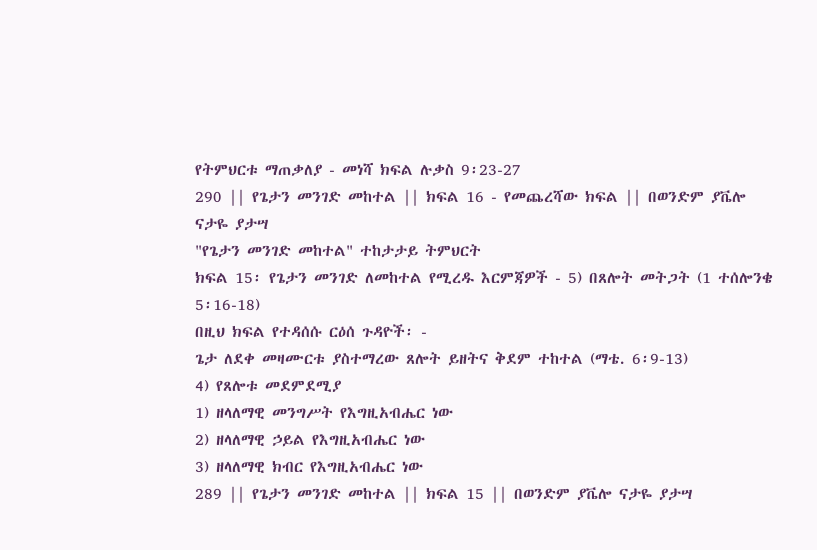የትምህርቱ ማጠቃለያ - መነሻ ክፍል ሉቃስ 9፡23-27
290 || የጌታን መንገድ መከተል || ክፍል 16 - የመጨረሻው ክፍል || በወንድም ያቬሎ ናታዬ ያታሣ
"የጌታን መንገድ መከተል" ተከታታይ ትምህርት
ክፍል 15፡ የጌታን መንገድ ለመከተል የሚረዱ እርምጃዎች - 5) በጸሎት መትጋት (1 ተሰሎንቄ 5፡16-18)
በዚህ ክፍል የተዳሰሱ ርዕሰ ጉዳዮች፡ -
ጌታ ለደቀ መዛሙርቱ ያስተማረው ጸሎት ይዘትና ቅደም ተከተል (ማቴ. 6፡9-13)
4) የጸሎቱ መደምደሚያ
1) ዘላለማዊ መንግሥት የእግዚአብሔር ነው
2) ዘላለማዊ ኃይል የእግዚአብሔር ነው
3) ዘላለማዊ ክብር የእግዚአብሔር ነው
289 || የጌታን መንገድ መከተል || ክፍል 15 || በወንድም ያቬሎ ናታዬ ያታሣ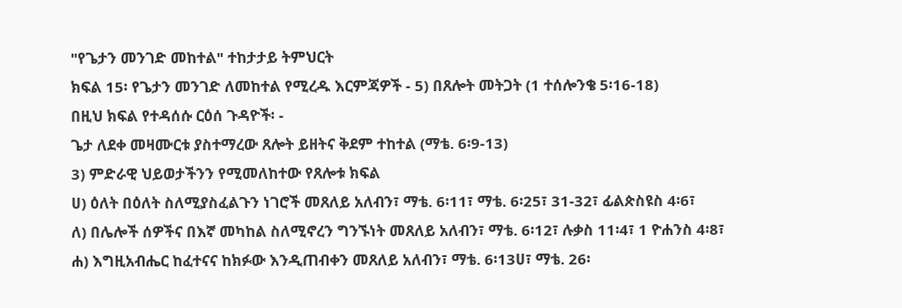"የጌታን መንገድ መከተል" ተከታታይ ትምህርት
ክፍል 15፡ የጌታን መንገድ ለመከተል የሚረዱ እርምጃዎች - 5) በጸሎት መትጋት (1 ተሰሎንቄ 5፡16-18)
በዚህ ክፍል የተዳሰሱ ርዕሰ ጉዳዮች፡ -
ጌታ ለደቀ መዛሙርቱ ያስተማረው ጸሎት ይዘትና ቅደም ተከተል (ማቴ. 6፡9-13)
3) ምድራዊ ህይወታችንን የሚመለከተው የጸሎቱ ክፍል
ሀ) ዕለት በዕለት ስለሚያስፈልጉን ነገሮች መጸለይ አለብን፣ ማቴ. 6፡11፣ ማቴ. 6፡25፣ 31-32፣ ፊልጵስዩስ 4፡6፣
ለ) በሌሎች ሰዎችና በእኛ መካከል ስለሚኖረን ግንኙነት መጸለይ አለብን፣ ማቴ. 6፡12፣ ሉቃስ 11፡4፣ 1 ዮሐንስ 4፡8፣
ሐ) እግዚአብሔር ከፈተናና ከክፉው እንዲጠብቀን መጸለይ አለብን፣ ማቴ. 6፡13ሀ፣ ማቴ. 26፡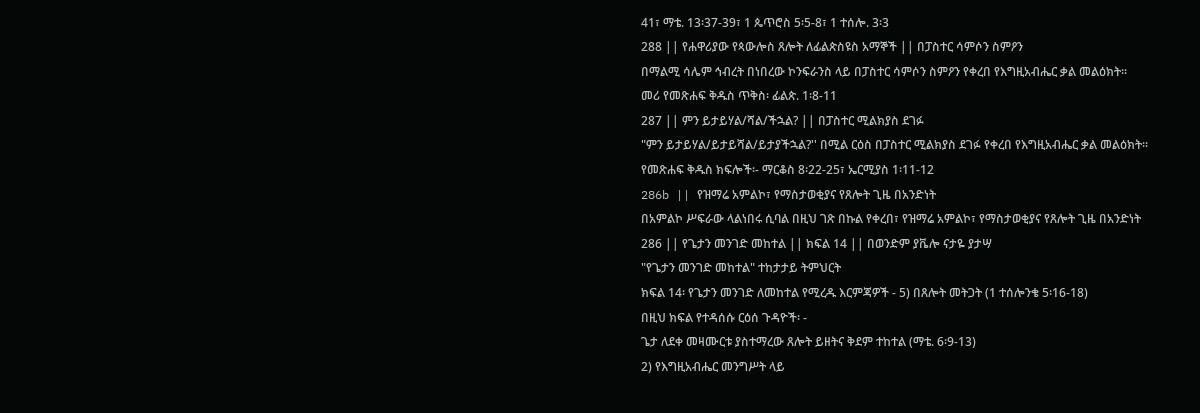41፣ ማቴ. 13፡37-39፣ 1 ጴጥሮስ 5፡5-8፣ 1 ተሰሎ. 3፡3
288 || የሐዋሪያው የጳውሎስ ጸሎት ለፊልጵስዩስ አማኞች || በፓስተር ሳምሶን ስምዖን
በማልሚ ሳሌም ኅብረት በነበረው ኮንፍራንስ ላይ በፓስተር ሳምሶን ስምዖን የቀረበ የእግዚአብሔር ቃል መልዕክት።
መሪ የመጽሐፍ ቅዱስ ጥቅስ፡ ፊልጵ. 1፡8-11
287 || ምን ይታይሃል/ሻል/ችኋል? || በፓስተር ሚልክያስ ደገፉ
"ምን ይታይሃል/ይታይሻል/ይታያችኋል?'' በሚል ርዕስ በፓስተር ሚልክያስ ደገፉ የቀረበ የእግዚአብሔር ቃል መልዕክት።
የመጽሐፍ ቅዱስ ክፍሎች፡- ማርቆስ 8፡22-25፣ ኤርሚያስ 1፡11-12
286b || የዝማሬ አምልኮ፣ የማስታወቂያና የጸሎት ጊዜ በአንድነት
በአምልኮ ሥፍራው ላልነበሩ ሲባል በዚህ ገጽ በኩል የቀረበ፣ የዝማሬ አምልኮ፣ የማስታወቂያና የጸሎት ጊዜ በአንድነት
286 || የጌታን መንገድ መከተል || ክፍል 14 || በወንድም ያቬሎ ናታዬ ያታሣ
"የጌታን መንገድ መከተል" ተከታታይ ትምህርት
ክፍል 14፡ የጌታን መንገድ ለመከተል የሚረዱ እርምጃዎች - 5) በጸሎት መትጋት (1 ተሰሎንቄ 5፡16-18)
በዚህ ክፍል የተዳሰሱ ርዕሰ ጉዳዮች፡ -
ጌታ ለደቀ መዛሙርቱ ያስተማረው ጸሎት ይዘትና ቅደም ተከተል (ማቴ. 6፡9-13)
2) የእግዚአብሔር መንግሥት ላይ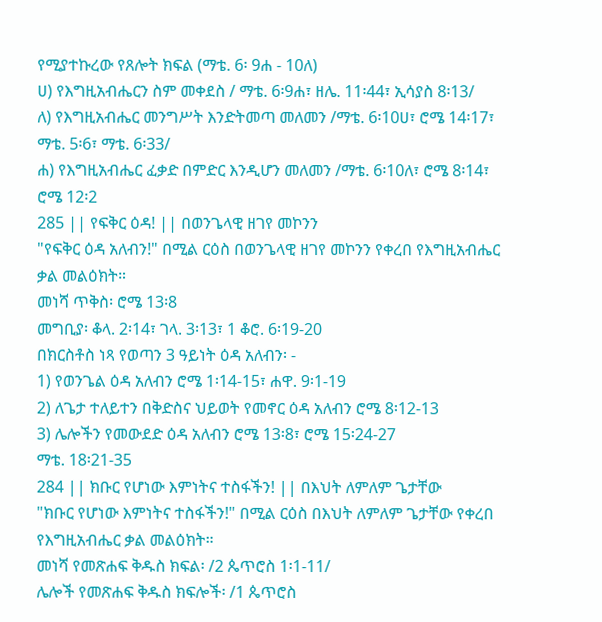የሚያተኩረው የጸሎት ክፍል (ማቴ. 6፡ 9ሐ - 10ለ)
ሀ) የእግዚአብሔርን ስም መቀደስ / ማቴ. 6፡9ሐ፣ ዘሌ. 11፡44፣ ኢሳያስ 8፡13/
ለ) የእግዚአብሔር መንግሥት እንድትመጣ መለመን /ማቴ. 6፡10ሀ፣ ሮሜ 14፡17፣ ማቴ. 5፡6፣ ማቴ. 6፡33/
ሐ) የእግዚአብሔር ፈቃድ በምድር እንዲሆን መለመን /ማቴ. 6፡10ለ፣ ሮሜ 8፡14፣ ሮሜ 12፡2
285 || የፍቅር ዕዳ! || በወንጌላዊ ዘገየ መኮንን
"የፍቅር ዕዳ አለብን!" በሚል ርዕስ በወንጌላዊ ዘገየ መኮንን የቀረበ የእግዚአብሔር ቃል መልዕክት።
መነሻ ጥቅስ፡ ሮሜ 13፡8
መግቢያ፡ ቆላ. 2፡14፣ ገላ. 3፡13፣ 1 ቆሮ. 6፡19-20
በክርስቶስ ነጻ የወጣን 3 ዓይነት ዕዳ አለብን፡ -
1) የወንጌል ዕዳ አለብን ሮሜ 1፡14-15፣ ሐዋ. 9፡1-19
2) ለጌታ ተለይተን በቅድስና ህይወት የመኖር ዕዳ አለብን ሮሜ 8፡12-13
3) ሌሎችን የመውደድ ዕዳ አለብን ሮሜ 13፡8፣ ሮሜ 15፡24-27
ማቴ. 18፡21-35
284 || ክቡር የሆነው እምነትና ተስፋችን! || በእህት ለምለም ጌታቸው
"ክቡር የሆነው እምነትና ተስፋችን!" በሚል ርዕስ በእህት ለምለም ጌታቸው የቀረበ የእግዚአብሔር ቃል መልዕክት።
መነሻ የመጽሐፍ ቅዱስ ክፍል፡ /2 ጴጥሮስ 1፡1-11/
ሌሎች የመጽሐፍ ቅዱስ ክፍሎች፡ /1 ጴጥሮስ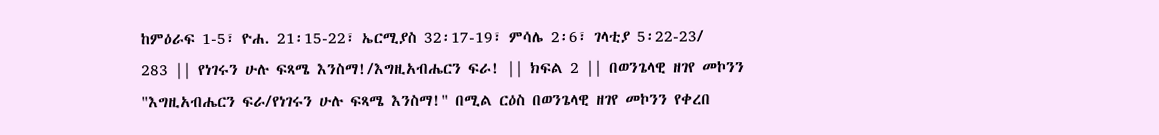ከምዕራፍ 1-5፣ ዮሐ. 21፡15-22፣ ኤርሚያስ 32፡17-19፣ ምሳሌ 2፡6፣ ገላቲያ 5፡22-23/
283 || የነገሩን ሁሉ ፍጻሜ እንስማ!/እግዚአብሔርን ፍራ! || ክፍል 2 || በወንጌላዊ ዘገየ መኮንን
"እግዚአብሔርን ፍራ/የነገሩን ሁሉ ፍጻሜ እንስማ!" በሚል ርዕስ በወንጌላዊ ዘገየ መኮንን የቀረበ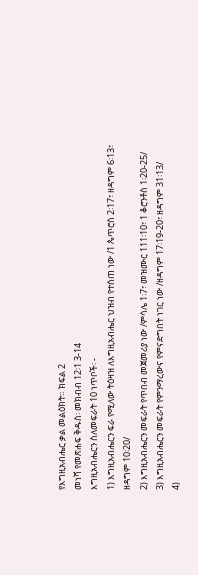የእግዚአብሔር ቃል መልዕክት። ክፍል 2
መነሻ የመጽሐፍ ቅዱስ፡ መክብብ 12፡1 3-14
እግዚአብሔርን ስለመፍራት 10 ነጥቦች፡ -
1) እግዚአብሔርን ፍራ የሚለው ትዕዛዝ ለእግዚአብሔር ህዝብ የተሰጠ ነው /1 ጴጥሮስ 2፡17፣ ዘዳግም 6፡13፣ ዘዳግም 10፡20/
2) እግዚአብሔርን መፍራት የጥበብ መጀመሪያ ነው /ምሳሌ 1፡7፣ መዝሙር 111፡10፣ 1 ቆሮንቶስ 1፡20-25/
3) እግዚአብሔርን መፍራት የምንማረውና የምናድግበት ነገር ነው /ዘዳግም 17፡19-20፣ ዘዳግም 31፡13/
4)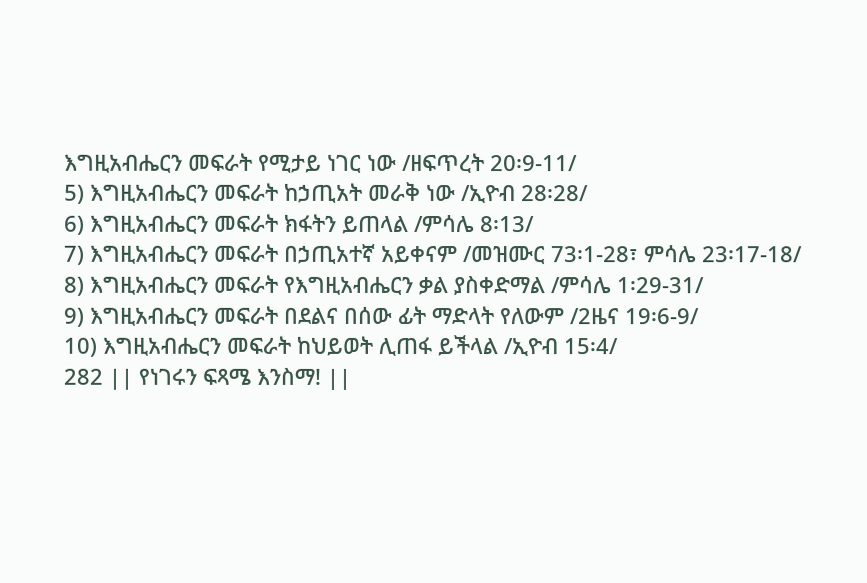እግዚአብሔርን መፍራት የሚታይ ነገር ነው /ዘፍጥረት 20፡9-11/
5) እግዚአብሔርን መፍራት ከኃጢአት መራቅ ነው /ኢዮብ 28፡28/
6) እግዚአብሔርን መፍራት ክፋትን ይጠላል /ምሳሌ 8፡13/
7) እግዚአብሔርን መፍራት በኃጢአተኛ አይቀናም /መዝሙር 73፡1-28፣ ምሳሌ 23፡17-18/
8) እግዚአብሔርን መፍራት የእግዚአብሔርን ቃል ያስቀድማል /ምሳሌ 1፡29-31/
9) እግዚአብሔርን መፍራት በደልና በሰው ፊት ማድላት የለውም /2ዜና 19፡6-9/
10) እግዚአብሔርን መፍራት ከህይወት ሊጠፋ ይችላል /ኢዮብ 15፡4/
282 || የነገሩን ፍጻሜ እንስማ! ||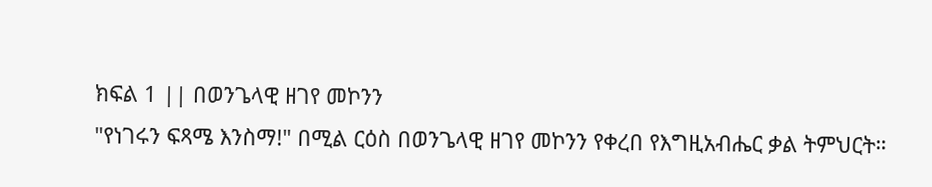ክፍል 1 || በወንጌላዊ ዘገየ መኮንን
"የነገሩን ፍጻሜ እንስማ!" በሚል ርዕስ በወንጌላዊ ዘገየ መኮንን የቀረበ የእግዚአብሔር ቃል ትምህርት።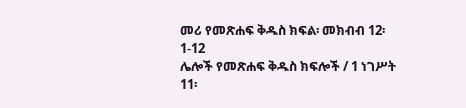መሪ የመጽሐፍ ቅዱስ ክፍል፡ መክብብ 12፡1-12
ሌሎች የመጽሐፍ ቅዱስ ክፍሎች / 1 ነገሥት 11፡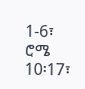1-6፣ ሮሜ 10፡17፣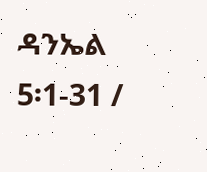ዳንኤል 5፡1-31 /